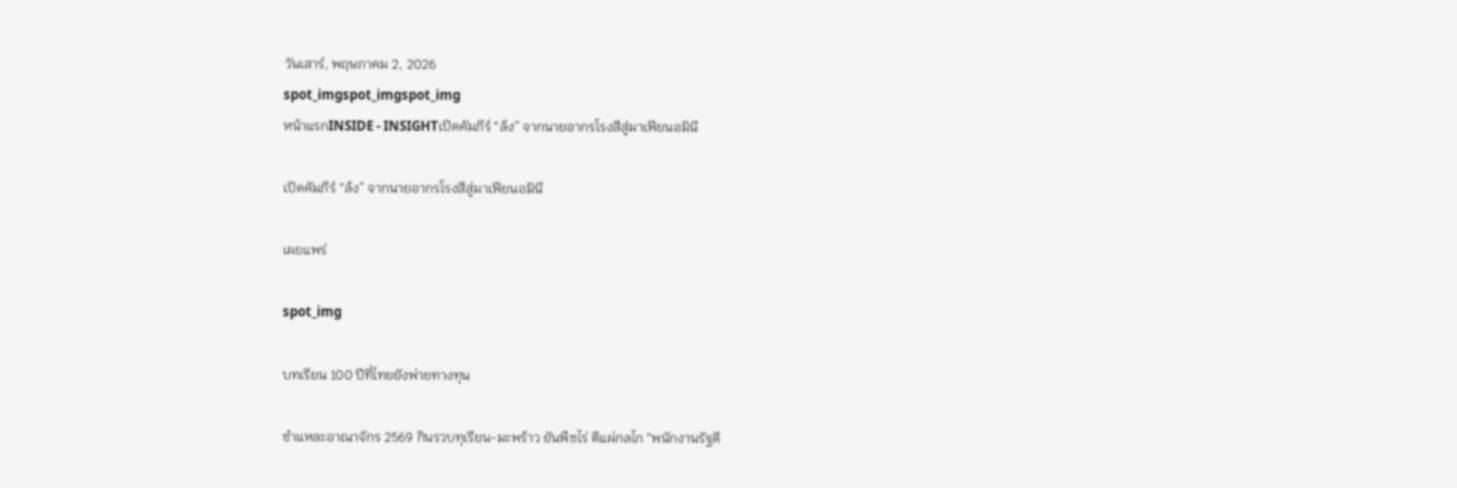วันเสาร์, พฤษภาคม 2, 2026
spot_imgspot_imgspot_img
หน้าแรกINSIDE - INSIGHTเปิดคัมภีร์ “ล้ง” จากนายอากรโรงสีสู่มาเฟียนอมินี

เปิดคัมภีร์ “ล้ง” จากนายอากรโรงสีสู่มาเฟียนอมินี

เผยแพร่

spot_img

บทเรียน 100 ปีที่ไทยยังพ่ายทางทุน

ชำแหละอาณาจักร 2569 กินรวบทุเรียน-มะพร้าว ยันพืชไร่ ตีแผ่กลไก “พนักงานรัฐดี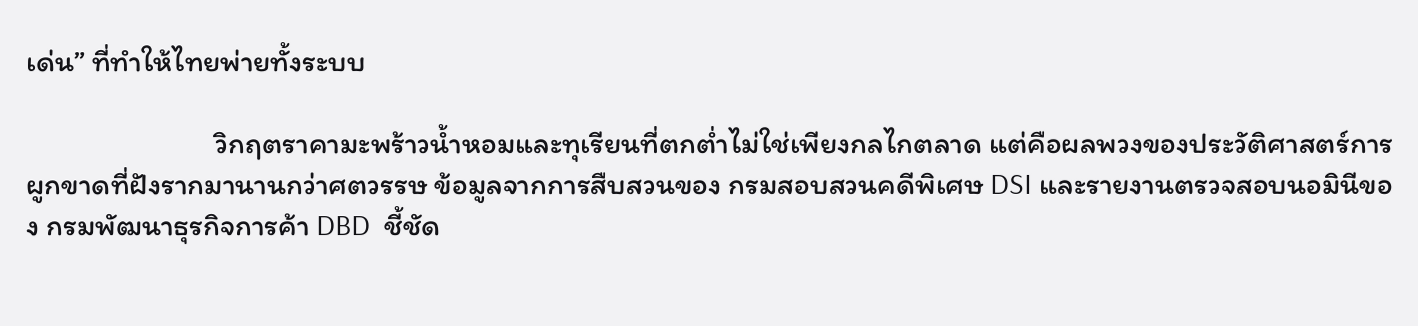เด่น” ที่ทำให้ไทยพ่ายทั้งระบบ

                            วิกฤตราคามะพร้าวน้ำหอมและทุเรียนที่ตกต่ำไม่ใช่เพียงกลไกตลาด แต่คือผลพวงของประวัติศาสตร์การผูกขาดที่ฝังรากมานานกว่าศตวรรษ ข้อมูลจากการสืบสวนของ กรมสอบสวนคดีพิเศษ DSI และรายงานตรวจสอบนอมินีของ กรมพัฒนาธุรกิจการค้า DBD  ชี้ชัด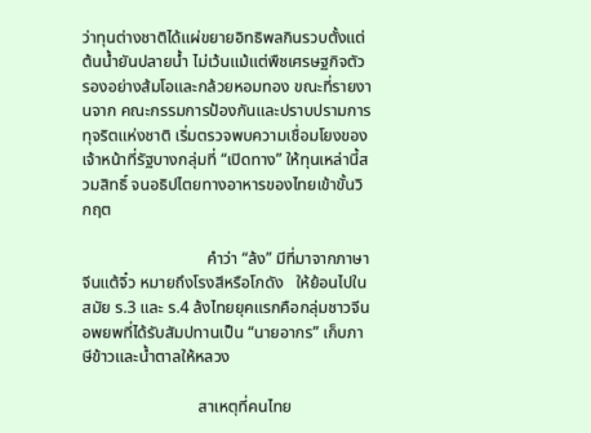ว่าทุนต่างชาติได้แผ่ขยายอิทธิพลกินรวบตั้งแต่ต้นน้ำยันปลายน้ำ ไม่เว้นแม้แต่พืชเศรษฐกิจตัวรองอย่างส้มโอและกล้วยหอมทอง ขณะที่รายงานจาก คณะกรรมการป้องกันและปราบปรามการทุจริตแห่งชาติ เริ่มตรวจพบความเชื่อมโยงของเจ้าหน้าที่รัฐบางกลุ่มที่ “เปิดทาง” ให้ทุนเหล่านี้สวมสิทธิ์ จนอธิปไตยทางอาหารของไทยเข้าขั้นวิกฤต

                              คำว่า “ล้ง” มีที่มาจากภาษาจีนแต้จิ๋ว หมายถึงโรงสีหรือโกดัง   ให้ย้อนไปในสมัย ร.3 และ ร.4 ล้งไทยยุคแรกคือกลุ่มชาวจีนอพยพที่ได้รับสัมปทานเป็น “นายอากร” เก็บภาษีข้าวและน้ำตาลให้หลวง

                            สาเหตุที่คนไทย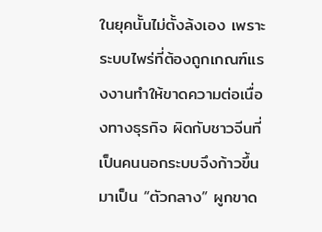ในยุคนั้นไม่ตั้งล้งเอง เพราะระบบไพร่ที่ต้องถูกเกณฑ์แรงงานทำให้ขาดความต่อเนื่องทางธุรกิจ ผิดกับชาวจีนที่เป็นคนนอกระบบจึงก้าวขึ้นมาเป็น “ตัวกลาง” ผูกขาด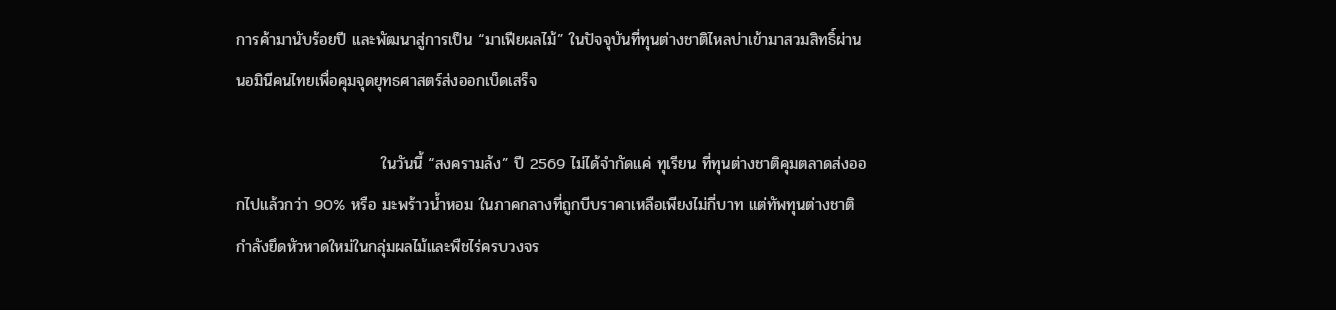การค้ามานับร้อยปี และพัฒนาสู่การเป็น “มาเฟียผลไม้” ในปัจจุบันที่ทุนต่างชาติไหลบ่าเข้ามาสวมสิทธิ์ผ่านนอมินีคนไทยเพื่อคุมจุดยุทธศาสตร์ส่งออกเบ็ดเสร็จ

                          ในวันนี้ “สงครามล้ง” ปี 2569 ไม่ได้จำกัดแค่ ทุเรียน ที่ทุนต่างชาติคุมตลาดส่งออกไปแล้วกว่า 90% หรือ มะพร้าวน้ำหอม ในภาคกลางที่ถูกบีบราคาเหลือเพียงไม่กี่บาท แต่ทัพทุนต่างชาติกำลังยึดหัวหาดใหม่ในกลุ่มผลไม้และพืชไร่ครบวงจร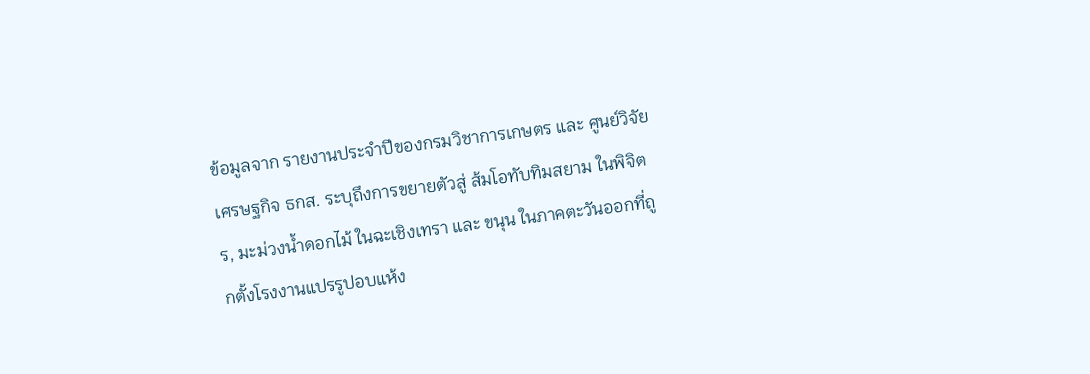ข้อมูลจาก รายงานประจำปีของกรมวิชาการเกษตร และ ศูนย์วิจัยเศรษฐกิจ ธกส. ระบุถึงการขยายตัวสู่ ส้มโอทับทิมสยาม ในพิจิตร, มะม่วงน้ำดอกไม้ ในฉะเชิงเทรา และ ขนุน ในภาคตะวันออกที่ถูกตั้งโรงงานแปรรูปอบแห้ง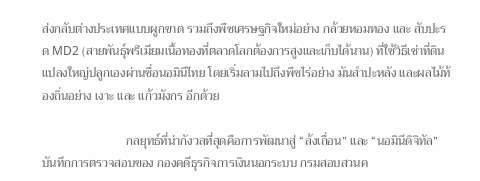ส่งกลับต่างประเทศแบบผูกขาด รวมถึงพืชเศรษฐกิจใหม่อย่าง กล้วยหอมทอง และ สับปะรด MD2 (สายพันธุ์พรีเมียมเนื้อทองที่ตลาดโลกต้องการสูงและเก็บได้นาน) ที่ใช้วิธีเช่าที่ดินแปลงใหญ่ปลูกเองผ่านชื่อนอมินีไทย โดยเริ่มลามไปถึงพืชไร่อย่าง มันสำปะหลัง และผลไม้ท้องถิ่นอย่าง เงาะ และ แก้วมังกร อีกด้วย

                           กลยุทธ์ที่น่ากังวลที่สุดคือการพัฒนาสู่ “ล้งเถื่อน” และ “นอมินีดิจิทัล” บันทึกการตรวจสอบของ กองคดีธุรกิจการเงินนอกระบบ กรมสอบสวนค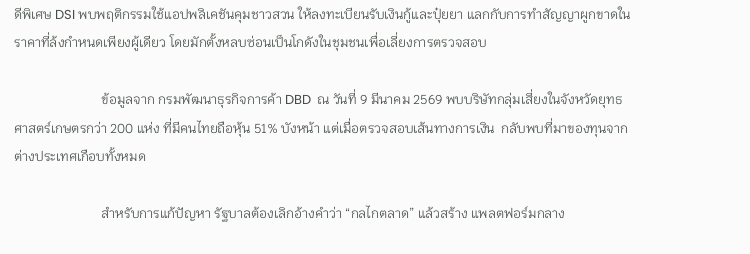ดีพิเศษ DSI พบพฤติกรรมใช้แอปพลิเคชันคุมชาวสวน ให้ลงทะเบียนรับเงินกู้และปุ๋ยยา แลกกับการทำสัญญาผูกขาดในราคาที่ล้งกำหนดเพียงผู้เดียว โดยมักตั้งหลบซ่อนเป็นโกดังในชุมชนเพื่อเลี่ยงการตรวจสอบ

                          ข้อมูลจาก กรมพัฒนาธุรกิจการค้า DBD  ณ วันที่ 9 มีนาคม 2569 พบบริษัทกลุ่มเสี่ยงในจังหวัดยุทธศาสตร์เกษตรกว่า 200 แห่ง ที่มีคนไทยถือหุ้น 51% บังหน้า แต่เมื่อตรวจสอบเส้นทางการเงิน  กลับพบที่มาของทุนจากต่างประเทศเกือบทั้งหมด

                          สำหรับการแก้ปัญหา รัฐบาลต้องเลิกอ้างคำว่า “กลไกตลาด” แล้วสร้าง แพลตฟอร์มกลาง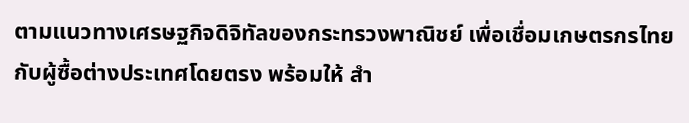ตามแนวทางเศรษฐกิจดิจิทัลของกระทรวงพาณิชย์ เพื่อเชื่อมเกษตรกรไทยกับผู้ซื้อต่างประเทศโดยตรง พร้อมให้ สำ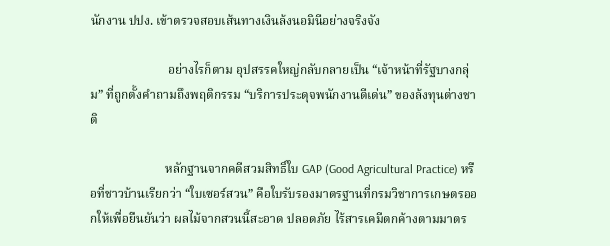นักงาน ปปง. เข้าตรวจสอบเส้นทางเงินล้งนอมินีอย่างจริงจัง

                         อย่างไรก็ตาม อุปสรรคใหญ่กลับกลายเป็น “เจ้าหน้าที่รัฐบางกลุ่ม” ที่ถูกตั้งคำถามถึงพฤติกรรม “บริการประดุจพนักงานดีเด่น” ของล้งทุนต่างชาติ

                        หลักฐานจากคดีสวมสิทธิ์ใบ GAP (Good Agricultural Practice) หรือที่ชาวบ้านเรียกว่า “ใบเซอร์สวน” คือใบรับรองมาตรฐานที่กรมวิชาการเกษตรออกให้เพื่อยืนยันว่า ผลไม้จากสวนนี้สะอาด ปลอดภัย ไร้สารเคมีตกค้างตามมาตร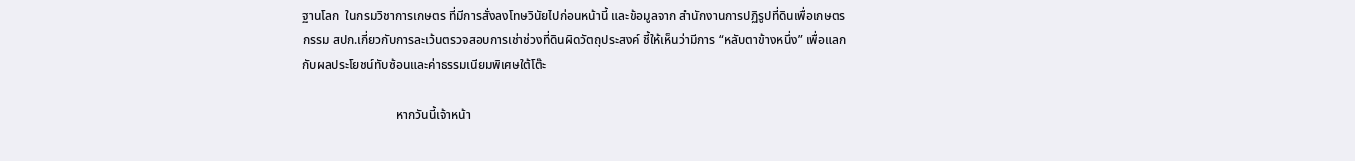ฐานโลก  ในกรมวิชาการเกษตร ที่มีการสั่งลงโทษวินัยไปก่อนหน้านี้ และข้อมูลจาก สำนักงานการปฏิรูปที่ดินเพื่อเกษตรกรรม สปก.เกี่ยวกับการละเว้นตรวจสอบการเช่าช่วงที่ดินผิดวัตถุประสงค์ ชี้ให้เห็นว่ามีการ “หลับตาข้างหนึ่ง” เพื่อแลกกับผลประโยชน์ทับซ้อนและค่าธรรมเนียมพิเศษใต้โต๊ะ

                              หากวันนี้เจ้าหน้า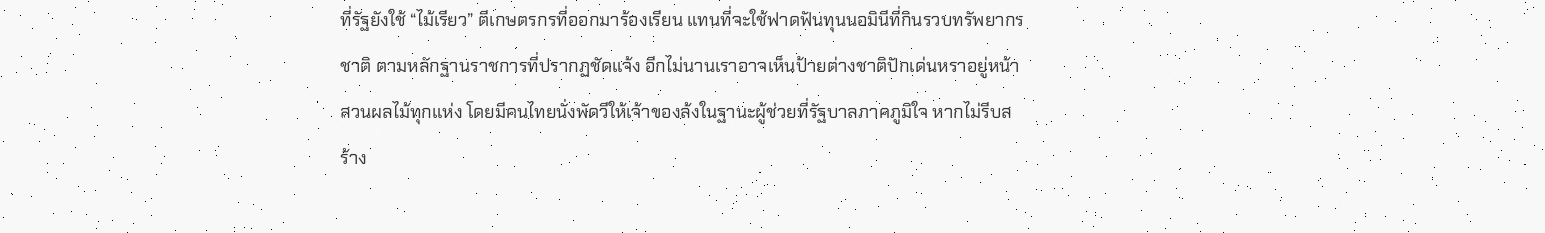ที่รัฐยังใช้ “ไม้เรียว” ตีเกษตรกรที่ออกมาร้องเรียน แทนที่จะใช้ฟาดฟันทุนนอมินีที่กินรวบทรัพยากรชาติ ตามหลักฐานราชการที่ปรากฏชัดแจ้ง อีกไม่นานเราอาจเห็นป้ายต่างชาติปักเด่นหราอยู่หน้าสวนผลไม้ทุกแห่ง โดยมีคนไทยนั่งพัดวีให้เจ้าของล้งในฐานะผู้ช่วยที่รัฐบาลภาคภูมิใจ หากไม่รีบสร้าง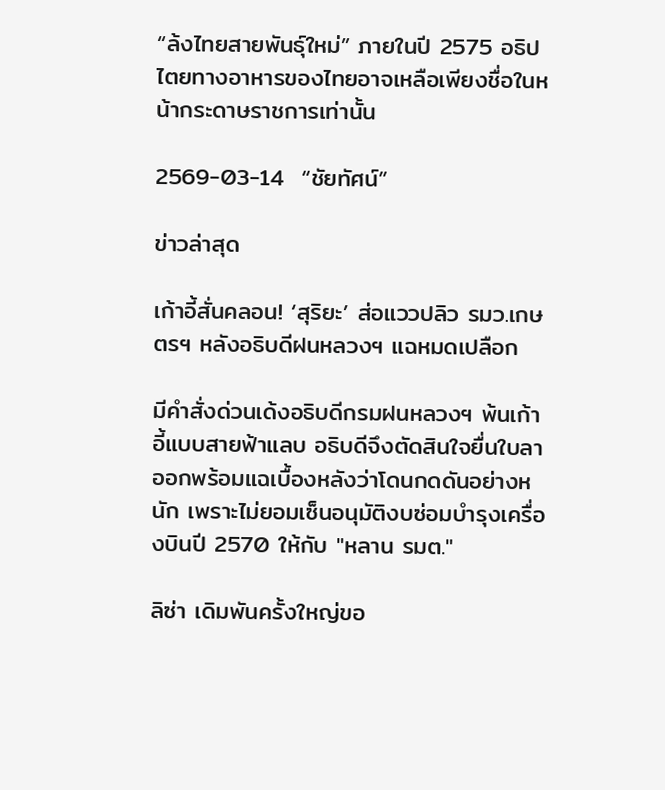“ล้งไทยสายพันธุ์ใหม่” ภายในปี 2575 อธิปไตยทางอาหารของไทยอาจเหลือเพียงชื่อในหน้ากระดาษราชการเท่านั้น

2569-03-14  “ชัยทัศน์”

ข่าวล่าสุด

เก้าอี้สั่นคลอน! ‘สุริยะ’ ส่อแววปลิว รมว.เกษตรฯ หลังอธิบดีฝนหลวงฯ แฉหมดเปลือก

มีคำสั่งด่วนเด้งอธิบดีกรมฝนหลวงฯ พ้นเก้าอี้แบบสายฟ้าแลบ อธิบดีจึงตัดสินใจยื่นใบลาออกพร้อมแฉเบื้องหลังว่าโดนกดดันอย่างหนัก เพราะไม่ยอมเซ็นอนุมัติงบซ่อมบำรุงเครื่องบินปี 2570 ให้กับ "หลาน รมต."

ลิซ่า เดิมพันครั้งใหญ่ขอ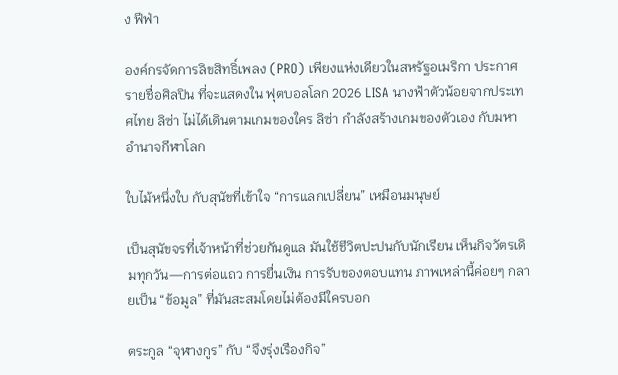ง ฟีฟ่า

องค์กรจัดการลิขสิทธิ์เพลง (PRO) เพียงแห่งเดียวในสหรัฐอเมริกา ประกาศรายชื่อศิลปิน ที่จะแสดงใน ฟุตบอลโลก 2026 LISA นางฟ้าตัวน้อยจากประเทศไทย ลิซ่า ไม่ได้เดินตามเกมของใคร ลิซ่า กำลังสร้างเกมของตัวเอง กับมหาอำนาจกีฬาโลก

ใบไม้หนึ่งใบ กับสุนัขที่เข้าใจ “การแลกเปลี่ยน” เหมือนมนุษย์

เป็นสุนัขจรที่เจ้าหน้าที่ช่วยกันดูแล มันใช้ชีวิตปะปนกับนักเรียน เห็นกิจวัตรเดิมทุกวัน—การต่อแถว การยื่นเงิน การรับของตอบแทน ภาพเหล่านี้ค่อยๆ กลายเป็น “ข้อมูล” ที่มันสะสมโดยไม่ต้องมีใครบอก

ตระกูล “จุฬางกูร” กับ “จึงรุ่งเรืองกิจ”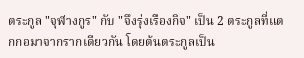ตระกูล "จุฬางกูร" กับ "จึงรุ่งเรืองกิจ" เป็น 2 ตระกูลที่แตกกอมาจากรากเดียวกัน โดยต้นตระกูลเป็น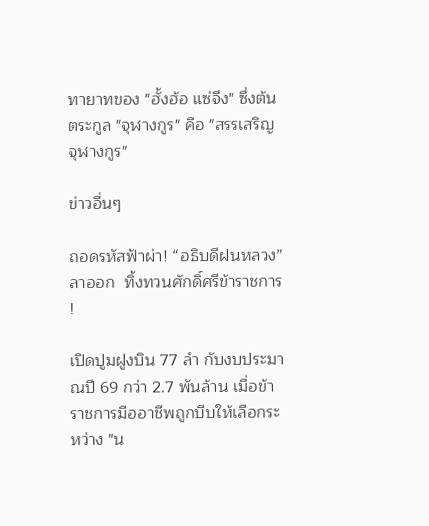ทายาทของ "ฮั้งฮ้อ แซ่จึง" ซึ่งต้นตระกูล "จุฬางกูร" คือ "สรรเสริญ จุฬางกูร"

ข่าวอื่นๆ

ถอดรหัสฟ้าผ่า! “อธิบดีฝนหลวง” ลาออก  ทิ้งทวนศักดิ์ศรีข้าราชการ !

เปิดปูมฝูงบิน 77 ลำ กับงบประมาณปี 69 กว่า 2.7 พันล้าน เมื่อข้าราชการมืออาชีพถูกบีบให้เลือกระหว่าง "น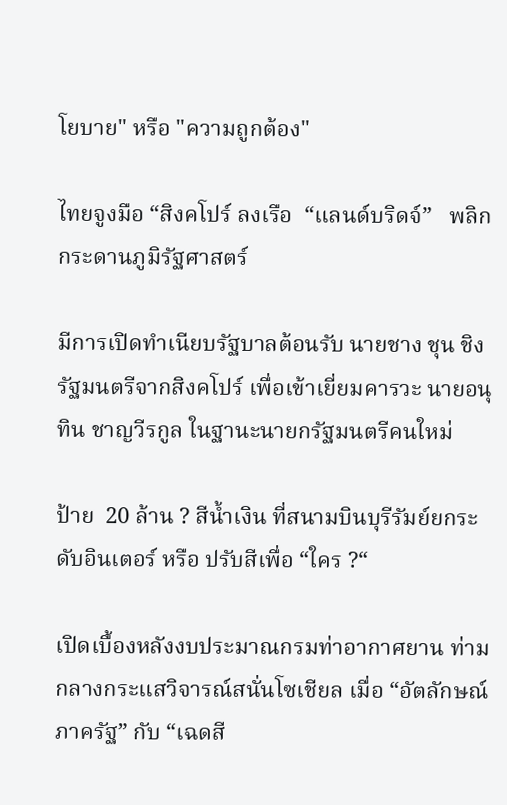โยบาย" หรือ "ความถูกต้อง"

ไทยจูงมือ “สิงคโปร์ ลงเรือ  “แลนด์บริดจ์”   พลิกกระดานภูมิรัฐศาสตร์

มีการเปิดทำเนียบรัฐบาลต้อนรับ นายชาง ชุน ชิง รัฐมนตรีจากสิงคโปร์ เพื่อเข้าเยี่ยมคารวะ นายอนุทิน ชาญวีรกูล ในฐานะนายกรัฐมนตรีคนใหม่

ป้าย  20 ล้าน ? สีน้ำเงิน ที่สนามบินบุรีรัมย์ยกระดับอินเตอร์ หรือ ปรับสีเพื่อ “ใคร ?“

เปิดเบื้องหลังงบประมาณกรมท่าอากาศยาน ท่ามกลางกระแสวิจารณ์สนั่นโซเชียล เมื่อ “อัตลักษณ์ภาครัฐ” กับ “เฉดสี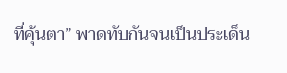ที่คุ้นตา” พาดทับกันจนเป็นประเด็น